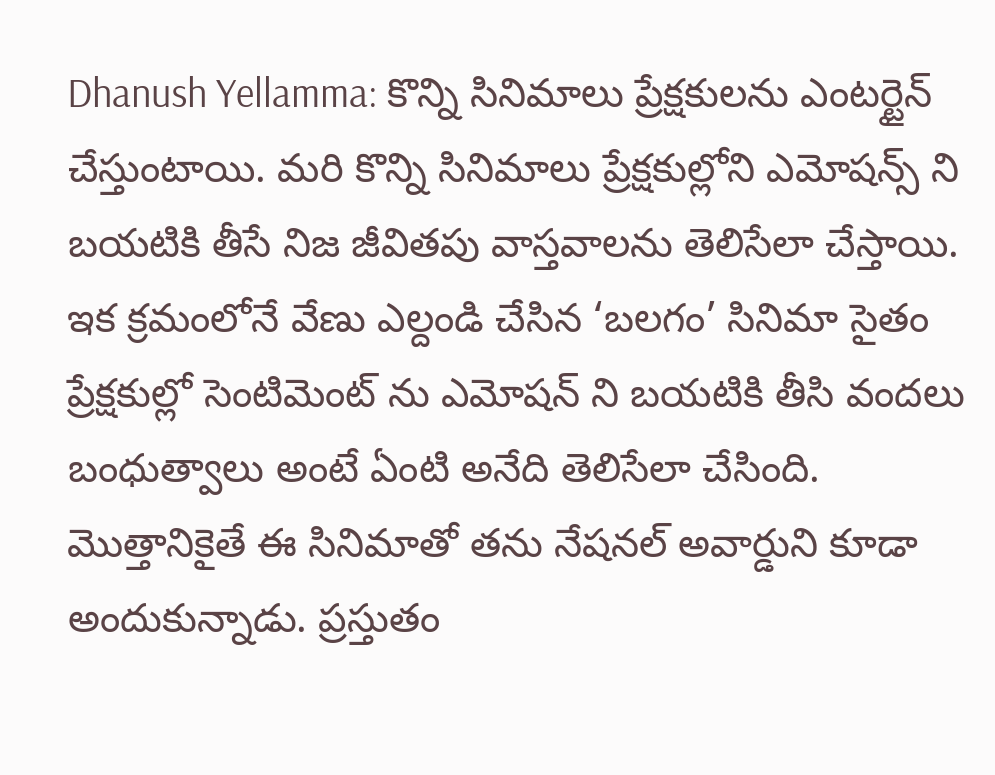Dhanush Yellamma: కొన్ని సినిమాలు ప్రేక్షకులను ఎంటర్టైన్ చేస్తుంటాయి. మరి కొన్ని సినిమాలు ప్రేక్షకుల్లోని ఎమోషన్స్ ని బయటికి తీసే నిజ జీవితపు వాస్తవాలను తెలిసేలా చేస్తాయి. ఇక క్రమంలోనే వేణు ఎల్దండి చేసిన ‘బలగం’ సినిమా సైతం ప్రేక్షకుల్లో సెంటిమెంట్ ను ఎమోషన్ ని బయటికి తీసి వందలు బంధుత్వాలు అంటే ఏంటి అనేది తెలిసేలా చేసింది. మొత్తానికైతే ఈ సినిమాతో తను నేషనల్ అవార్డుని కూడా అందుకున్నాడు. ప్రస్తుతం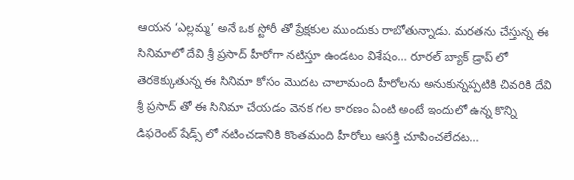ఆయన ‘ఎల్లమ్మ’ అనే ఒక స్టోరీ తో ప్రేక్షకుల ముందుకు రాబోతున్నాడు. మరతను చేస్తున్న ఈ సినిమాలో దేవి శ్రీ ప్రసాద్ హీరోగా నటిస్తూ ఉండటం విశేషం… రూరల్ బ్యాక్ డ్రాప్ లో తెరకెక్కుతున్న ఈ సినిమా కోసం మొదట చాలామంది హీరోలను అనుకున్నప్పటికి చివరికి దేవి శ్రీ ప్రసాద్ తో ఈ సినిమా చేయడం వెనక గల కారణం ఏంటి అంటే ఇందులో ఉన్న కొన్ని డిఫరెంట్ షేడ్స్ లో నటించడానికి కొంతమంది హీరోలు ఆసక్తి చూపించలేదట…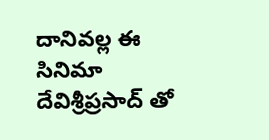దానివల్ల ఈ సినిమా దేవిశ్రీప్రసాద్ తో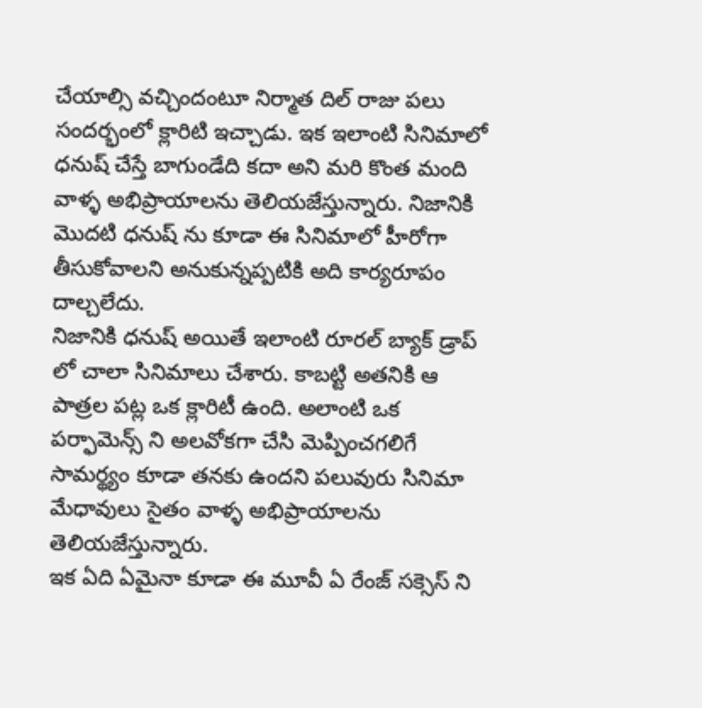చేయాల్సి వచ్చిందంటూ నిర్మాత దిల్ రాజు పలు సందర్భంలో క్లారిటి ఇచ్చాడు. ఇక ఇలాంటి సినిమాలో ధనుష్ చేస్తే బాగుండేది కదా అని మరి కొంత మంది వాళ్ళ అభిప్రాయాలను తెలియజేస్తున్నారు. నిజానికి మొదటి ధనుష్ ను కూడా ఈ సినిమాలో హీరోగా తీసుకోవాలని అనుకున్నప్పటికి అది కార్యరూపం దాల్చలేదు.
నిజానికి ధనుష్ అయితే ఇలాంటి రూరల్ బ్యాక్ డ్రాప్ లో చాలా సినిమాలు చేశారు. కాబట్టి అతనికి ఆ పాత్రల పట్ల ఒక క్లారిటీ ఉంది. అలాంటి ఒక పర్ఫామెన్స్ ని అలవోకగా చేసి మెప్పించగలిగే సామర్థ్యం కూడా తనకు ఉందని పలువురు సినిమా మేధావులు సైతం వాళ్ళ అభిప్రాయాలను తెలియజేస్తున్నారు.
ఇక ఏది ఏమైనా కూడా ఈ మూవీ ఏ రేంజ్ సక్సెస్ ని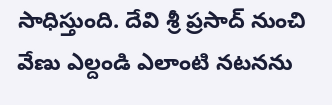సాధిస్తుంది. దేవి శ్రీ ప్రసాద్ నుంచి వేణు ఎల్దండి ఎలాంటి నటనను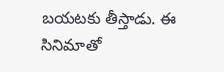బయటకు తీస్తాడు. ఈ సినిమాతో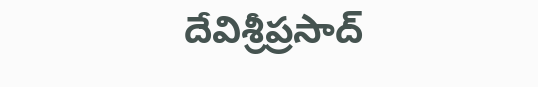దేవిశ్రీప్రసాద్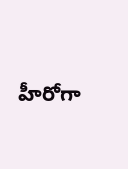హీరోగా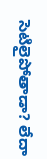సెటిలైపోతాడా? లేదా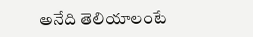అనేది తెలియాలంటే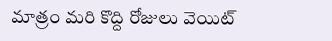మాత్రం మరి కొద్ది రోజులు వెయిట్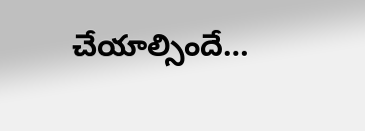చేయాల్సిందే…